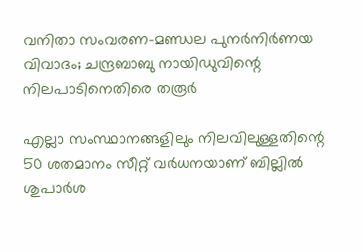വനിതാ സംവരണ-മണ്ഡല പുനര്‍നിര്‍ണയ വിവാദം; ചന്ദ്രബാബു നായിഡുവിന്റെ നിലപാടിനെതിരെ തരൂര്‍

എല്ലാ സംസ്ഥാനങ്ങളിലും നിലവിലുള്ളതിന്റെ 50 ശതമാനം സീറ്റ് വര്‍ധനയാണ് ബില്ലില്‍ ശുപാര്‍ശ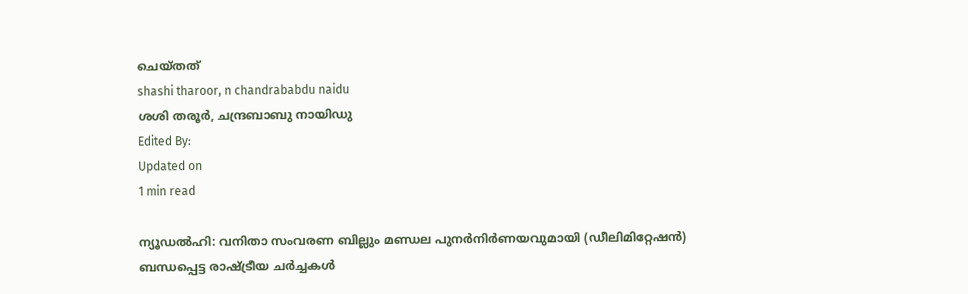ചെയ്തത്
shashi tharoor, n chandrababdu naidu
ശശി തരൂര്‍, ചന്ദ്രബാബു നായിഡു
Edited By:
Updated on
1 min read

ന്യൂഡല്‍ഹി: വനിതാ സംവരണ ബില്ലും മണ്ഡല പുനര്‍നിര്‍ണയവുമായി (ഡീലിമിറ്റേഷന്‍) ബന്ധപ്പെട്ട രാഷ്ട്രീയ ചര്‍ച്ചകള്‍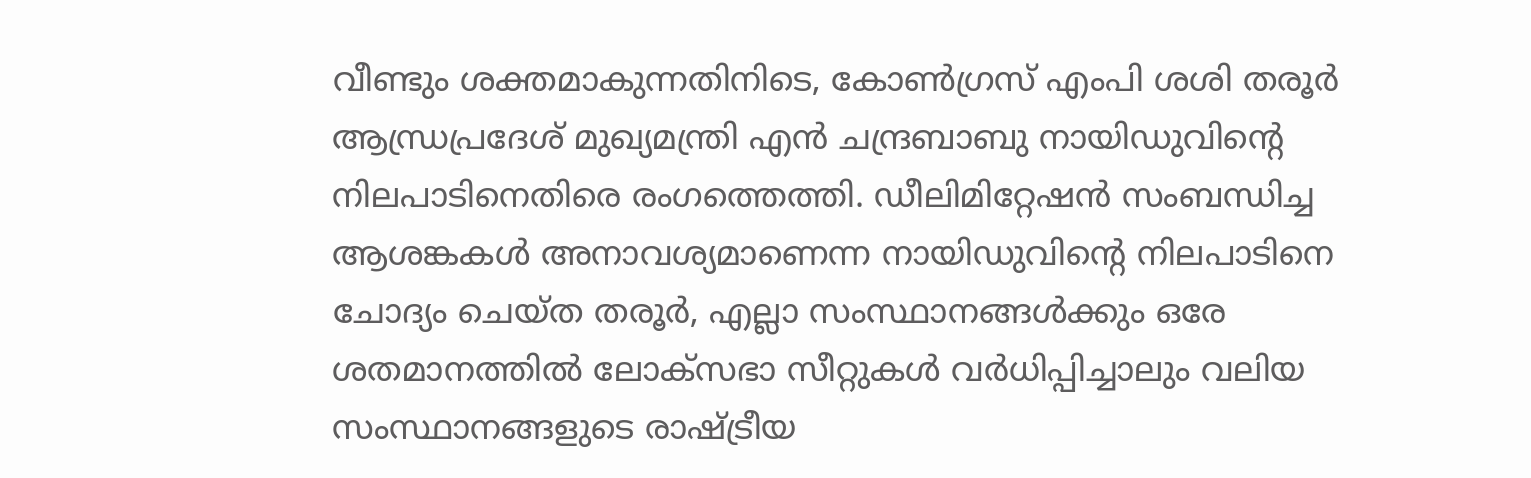വീണ്ടും ശക്തമാകുന്നതിനിടെ, കോണ്‍ഗ്രസ് എംപി ശശി തരൂര്‍ ആന്ധ്രപ്രദേശ് മുഖ്യമന്ത്രി എന്‍ ചന്ദ്രബാബു നായിഡുവിന്റെ നിലപാടിനെതിരെ രംഗത്തെത്തി. ഡീലിമിറ്റേഷന്‍ സംബന്ധിച്ച ആശങ്കകള്‍ അനാവശ്യമാണെന്ന നായിഡുവിന്റെ നിലപാടിനെ ചോദ്യം ചെയ്ത തരൂര്‍, എല്ലാ സംസ്ഥാനങ്ങള്‍ക്കും ഒരേ ശതമാനത്തില്‍ ലോക്‌സഭാ സീറ്റുകള്‍ വര്‍ധിപ്പിച്ചാലും വലിയ സംസ്ഥാനങ്ങളുടെ രാഷ്ട്രീയ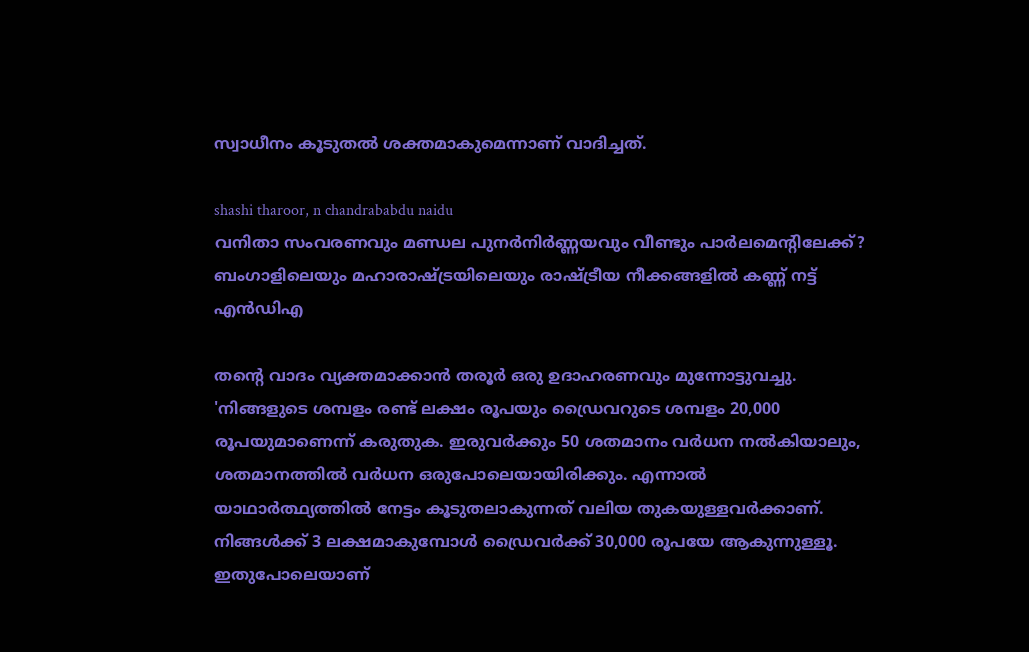സ്വാധീനം കൂടുതല്‍ ശക്തമാകുമെന്നാണ് വാദിച്ചത്.

shashi tharoor, n chandrababdu naidu
വനിതാ സംവരണവും മണ്ഡല പുനർനിർണ്ണയവും വീണ്ടും പാർലമെന്റിലേക്ക്? ബംഗാളിലെയും മഹാരാഷ്ട്രയിലെയും രാഷ്ട്രീയ നീക്കങ്ങളിൽ കണ്ണ് നട്ട് എൻഡിഎ

തന്റെ വാദം വ്യക്തമാക്കാന്‍ തരൂര്‍ ഒരു ഉദാഹരണവും മുന്നോട്ടുവച്ചു. 'നിങ്ങളുടെ ശമ്പളം രണ്ട് ലക്ഷം രൂപയും ഡ്രൈവറുടെ ശമ്പളം 20,000 രൂപയുമാണെന്ന് കരുതുക. ഇരുവര്‍ക്കും 50 ശതമാനം വര്‍ധന നല്‍കിയാലും, ശതമാനത്തില്‍ വര്‍ധന ഒരുപോലെയായിരിക്കും. എന്നാല്‍ യാഥാര്‍ത്ഥ്യത്തില്‍ നേട്ടം കൂടുതലാകുന്നത് വലിയ തുകയുള്ളവര്‍ക്കാണ്. നിങ്ങള്‍ക്ക് 3 ലക്ഷമാകുമ്പോള്‍ ഡ്രൈവര്‍ക്ക് 30,000 രൂപയേ ആകുന്നുള്ളൂ. ഇതുപോലെയാണ്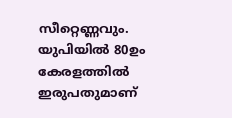സീറ്റെണ്ണവും. യുപിയില്‍ 80ഉം കേരളത്തില്‍ ഇരുപതുമാണ്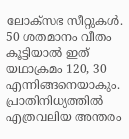ലോക്‌സഭ സീറ്റുകള്‍. 50 ശതമാനം വീതം കൂട്ടിയാല്‍ ഇത് യഥാക്രമം 120, 30 എന്നിങ്ങനെയാകും. പ്രാതിനിധ്യത്തില്‍ എത്രവലിയ അന്തരം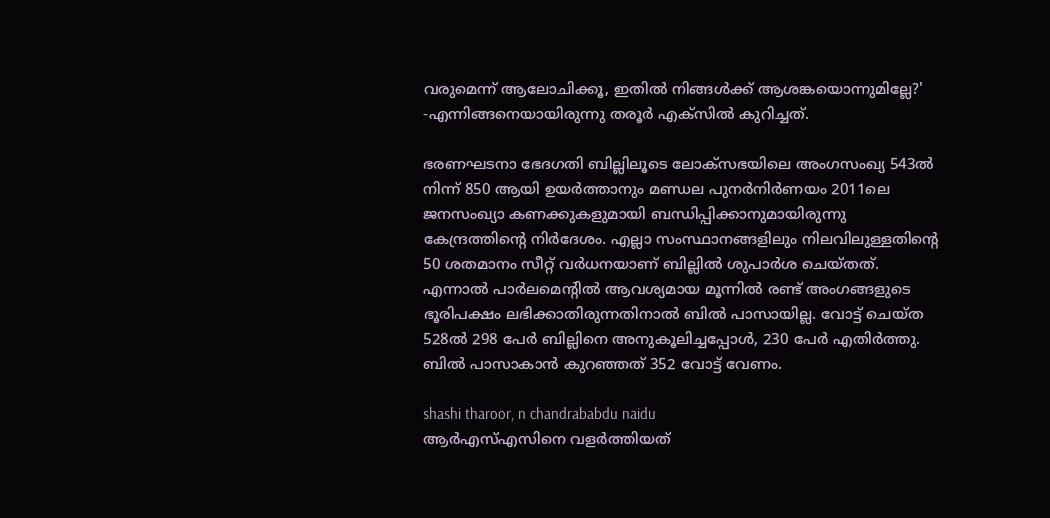വരുമെന്ന് ആലോചിക്കൂ, ഇതില്‍ നിങ്ങള്‍ക്ക് ആശങ്കയൊന്നുമില്ലേ?' -എന്നിങ്ങനെയായിരുന്നു തരൂര്‍ എക്‌സില്‍ കുറിച്ചത്.

ഭരണഘടനാ ഭേദഗതി ബില്ലിലൂടെ ലോക്‌സഭയിലെ അംഗസംഖ്യ 543ല്‍ നിന്ന് 850 ആയി ഉയര്‍ത്താനും മണ്ഡല പുനര്‍നിര്‍ണയം 2011ലെ ജനസംഖ്യാ കണക്കുകളുമായി ബന്ധിപ്പിക്കാനുമായിരുന്നു കേന്ദ്രത്തിന്റെ നിര്‍ദേശം. എല്ലാ സംസ്ഥാനങ്ങളിലും നിലവിലുള്ളതിന്റെ 50 ശതമാനം സീറ്റ് വര്‍ധനയാണ് ബില്ലില്‍ ശുപാര്‍ശ ചെയ്തത്. എന്നാല്‍ പാര്‍ലമെന്റില്‍ ആവശ്യമായ മൂന്നില്‍ രണ്ട് അംഗങ്ങളുടെ ഭൂരിപക്ഷം ലഭിക്കാതിരുന്നതിനാല്‍ ബില്‍ പാസായില്ല. വോട്ട് ചെയ്ത 528ല്‍ 298 പേര്‍ ബില്ലിനെ അനുകൂലിച്ചപ്പോള്‍, 230 പേര്‍ എതിര്‍ത്തു. ബില്‍ പാസാകാന്‍ കുറഞ്ഞത് 352 വോട്ട് വേണം.

shashi tharoor, n chandrababdu naidu
ആര്‍എസ്എസിനെ വളര്‍ത്തിയത്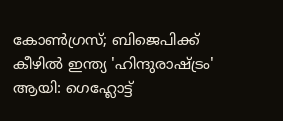കോണ്‍ഗ്രസ്; ബിജെപിക്ക് കീഴില്‍ ഇന്ത്യ 'ഹിന്ദുരാഷ്ട്രം' ആയി: ഗെഹ്ലോട്ട്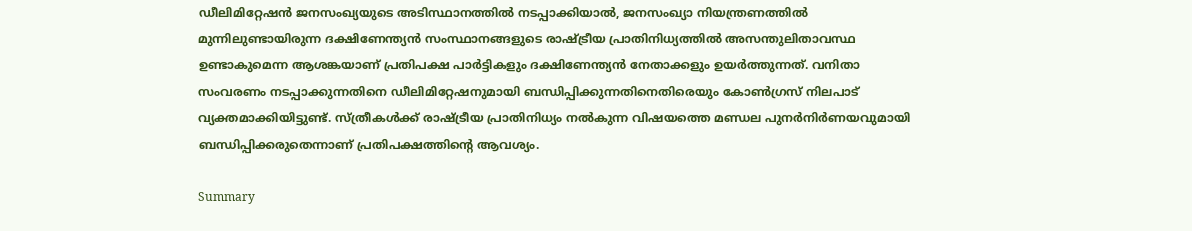ഡീലിമിറ്റേഷന്‍ ജനസംഖ്യയുടെ അടിസ്ഥാനത്തില്‍ നടപ്പാക്കിയാല്‍, ജനസംഖ്യാ നിയന്ത്രണത്തില്‍ മുന്നിലുണ്ടായിരുന്ന ദക്ഷിണേന്ത്യന്‍ സംസ്ഥാനങ്ങളുടെ രാഷ്ട്രീയ പ്രാതിനിധ്യത്തില്‍ അസന്തുലിതാവസ്ഥ ഉണ്ടാകുമെന്ന ആശങ്കയാണ് പ്രതിപക്ഷ പാര്‍ട്ടികളും ദക്ഷിണേന്ത്യന്‍ നേതാക്കളും ഉയര്‍ത്തുന്നത്. വനിതാ സംവരണം നടപ്പാക്കുന്നതിനെ ഡീലിമിറ്റേഷനുമായി ബന്ധിപ്പിക്കുന്നതിനെതിരെയും കോണ്‍ഗ്രസ് നിലപാട് വ്യക്തമാക്കിയിട്ടുണ്ട്. സ്ത്രീകള്‍ക്ക് രാഷ്ട്രീയ പ്രാതിനിധ്യം നല്‍കുന്ന വിഷയത്തെ മണ്ഡല പുനര്‍നിര്‍ണയവുമായി ബന്ധിപ്പിക്കരുതെന്നാണ് പ്രതിപക്ഷത്തിന്റെ ആവശ്യം.

Summary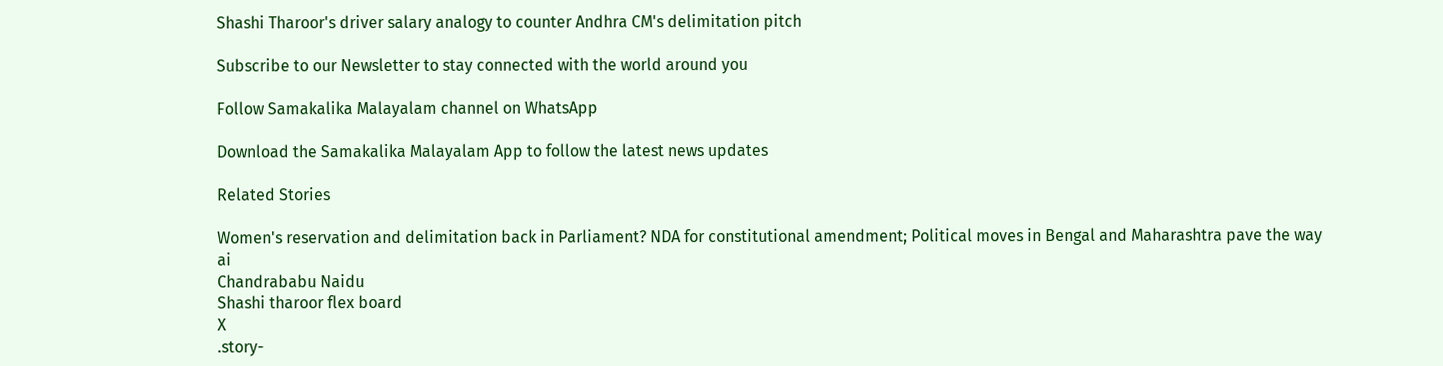Shashi Tharoor's driver salary analogy to counter Andhra CM's delimitation pitch

Subscribe to our Newsletter to stay connected with the world around you

Follow Samakalika Malayalam channel on WhatsApp

Download the Samakalika Malayalam App to follow the latest news updates

Related Stories

Women's reservation and delimitation back in Parliament? NDA for constitutional amendment; Political moves in Bengal and Maharashtra pave the way
ai
Chandrababu Naidu
Shashi tharoor flex board
X
.story-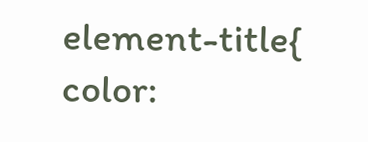element-title{ color: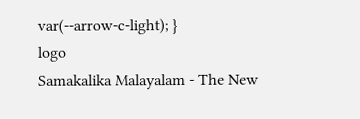var(--arrow-c-light); }
logo
Samakalika Malayalam - The New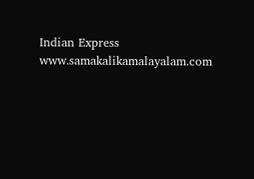Indian Express
www.samakalikamalayalam.com